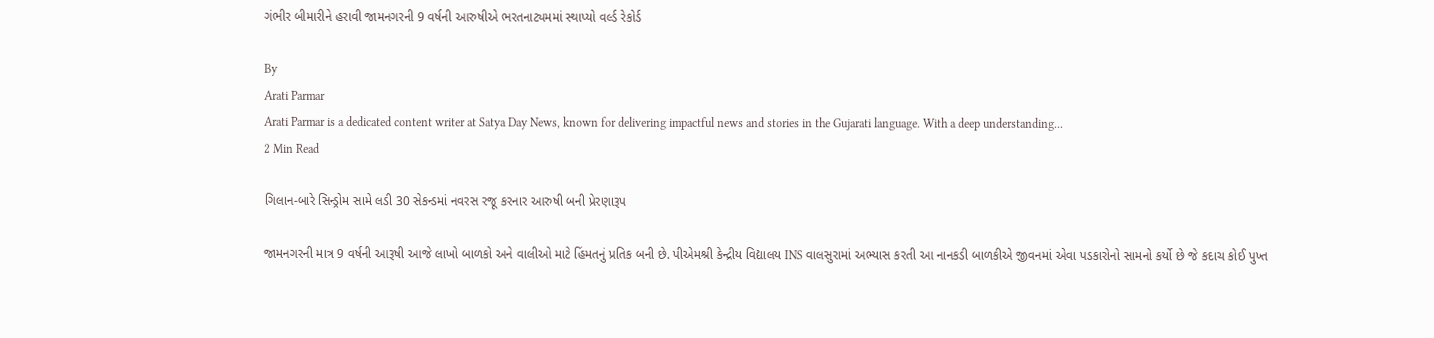ગંભીર બીમારીને હરાવી જામનગરની 9 વર્ષની આરુષીએ ભરતનાટ્યમમાં સ્થાપ્યો વર્લ્ડ રેકોર્ડ

By
Arati Parmar
Arati Parmar is a dedicated content writer at Satya Day News, known for delivering impactful news and stories in the Gujarati language. With a deep understanding...
2 Min Read

ગિલાન-બારે સિન્ડ્રોમ સામે લડી 30 સેકન્ડમાં નવરસ રજૂ કરનાર આરુષી બની પ્રેરણારૂપ

જામનગરની માત્ર 9 વર્ષની આરૂષી આજે લાખો બાળકો અને વાલીઓ માટે હિંમતનું પ્રતિક બની છે. પીએમશ્રી કેન્દ્રીય વિદ્યાલય INS વાલસુરામાં અભ્યાસ કરતી આ નાનકડી બાળકીએ જીવનમાં એવા પડકારોનો સામનો કર્યો છે જે કદાચ કોઈ પુખ્ત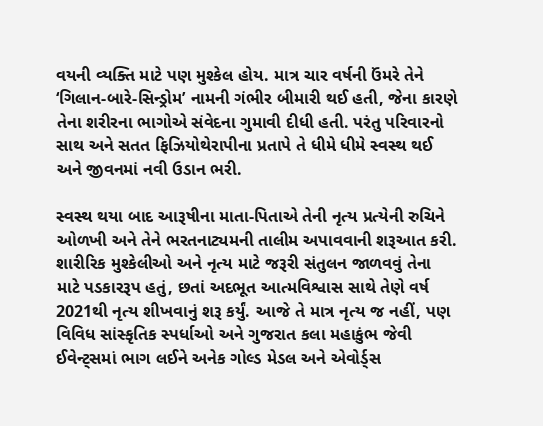વયની વ્યક્તિ માટે પણ મુશ્કેલ હોય. માત્ર ચાર વર્ષની ઉંમરે તેને ‘ગિલાન-બારે-સિન્ડ્રોમ’ નામની ગંભીર બીમારી થઈ હતી, જેના કારણે તેના શરીરના ભાગોએ સંવેદના ગુમાવી દીધી હતી. પરંતુ પરિવારનો સાથ અને સતત ફિઝિયોથેરાપીના પ્રતાપે તે ધીમે ધીમે સ્વસ્થ થઈ અને જીવનમાં નવી ઉડાન ભરી.

સ્વસ્થ થયા બાદ આરૂષીના માતા-પિતાએ તેની નૃત્ય પ્રત્યેની રુચિને ઓળખી અને તેને ભરતનાટ્યમની તાલીમ અપાવવાની શરૂઆત કરી. શારીરિક મુશ્કેલીઓ અને નૃત્ય માટે જરૂરી સંતુલન જાળવવું તેના માટે પડકારરૂપ હતું, છતાં અદભૂત આત્મવિશ્વાસ સાથે તેણે વર્ષ 2021થી નૃત્ય શીખવાનું શરૂ કર્યું. આજે તે માત્ર નૃત્ય જ નહીં, પણ વિવિધ સાંસ્કૃતિક સ્પર્ધાઓ અને ગુજરાત કલા મહાકુંભ જેવી ઈવેન્ટ્સમાં ભાગ લઈને અનેક ગોલ્ડ મેડલ અને એવોર્ડ્સ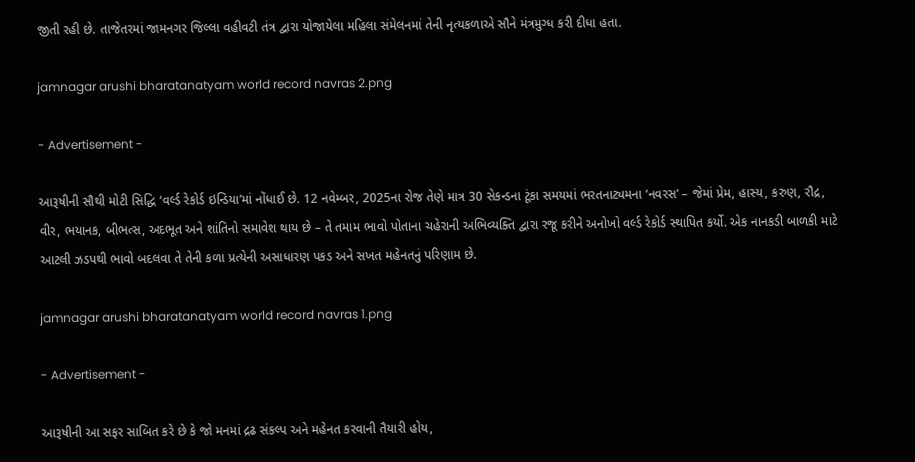જીતી રહી છે. તાજેતરમાં જામનગર જિલ્લા વહીવટી તંત્ર દ્વારા યોજાયેલા મહિલા સંમેલનમાં તેની નૃત્યકળાએ સૌને મંત્રમુગ્ધ કરી દીધા હતા.

jamnagar arushi bharatanatyam world record navras 2.png

- Advertisement -

આરૂષીની સૌથી મોટી સિદ્ધિ ‘વર્લ્ડ રેકોર્ડ ઇન્ડિયા’માં નોંધાઈ છે. 12 નવેમ્બર, 2025ના રોજ તેણે માત્ર 30 સેકન્ડના ટૂંકા સમયમાં ભરતનાટ્યમના ‘નવરસ’ – જેમાં પ્રેમ, હાસ્ય, કરુણ, રૌદ્ર, વીર, ભયાનક, બીભત્સ, અદભૂત અને શાંતિનો સમાવેશ થાય છે – તે તમામ ભાવો પોતાના ચહેરાની અભિવ્યક્તિ દ્વારા રજૂ કરીને અનોખો વર્લ્ડ રેકોર્ડ સ્થાપિત કર્યો. એક નાનકડી બાળકી માટે આટલી ઝડપથી ભાવો બદલવા તે તેની કળા પ્રત્યેની અસાધારણ પકડ અને સખત મહેનતનું પરિણામ છે.

jamnagar arushi bharatanatyam world record navras 1.png

- Advertisement -

આરૂષીની આ સફર સાબિત કરે છે કે જો મનમાં દ્રઢ સંકલ્પ અને મહેનત કરવાની તૈયારી હોય,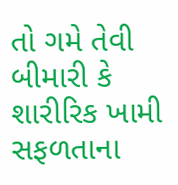તો ગમે તેવી બીમારી કે શારીરિક ખામી સફળતાના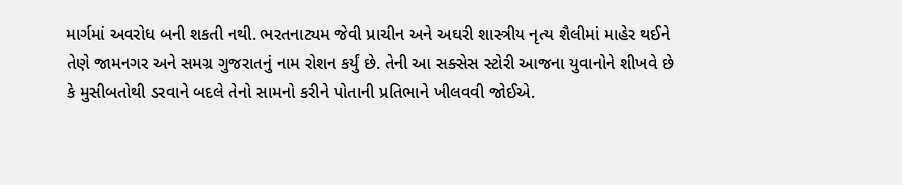માર્ગમાં અવરોધ બની શકતી નથી. ભરતનાટ્યમ જેવી પ્રાચીન અને અઘરી શાસ્ત્રીય નૃત્ય શૈલીમાં માહેર થઈને તેણે જામનગર અને સમગ્ર ગુજરાતનું નામ રોશન કર્યું છે. તેની આ સક્સેસ સ્ટોરી આજના યુવાનોને શીખવે છે કે મુસીબતોથી ડરવાને બદલે તેનો સામનો કરીને પોતાની પ્રતિભાને ખીલવવી જોઈએ.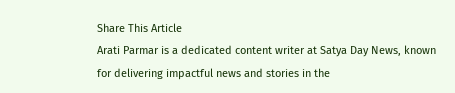Share This Article
Arati Parmar is a dedicated content writer at Satya Day News, known for delivering impactful news and stories in the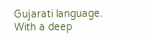Gujarati language. With a deep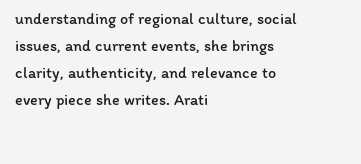understanding of regional culture, social issues, and current events, she brings clarity, authenticity, and relevance to every piece she writes. Arati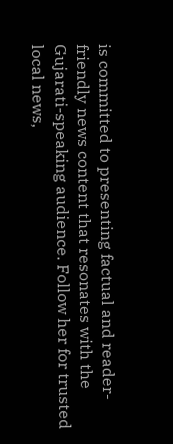is committed to presenting factual and reader-friendly news content that resonates with the Gujarati-speaking audience. Follow her for trusted local news,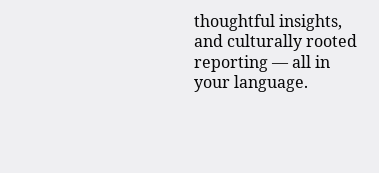thoughtful insights, and culturally rooted reporting — all in your language.